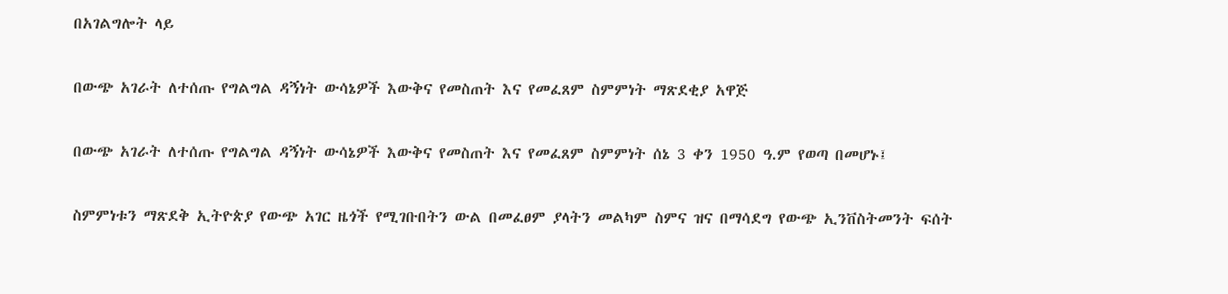በአገልግሎት ላይ

በውጭ አገራት ለተሰጡ የግልግል ዳኝነት ውሳኔዎች እውቅና የመስጠት እና የመፈጸም ስምምነት ማጽደቂያ አዋጅ

በውጭ አገራት ለተሰጡ የግልግል ዳኝነት ውሳኔዎች እውቅና የመስጠት እና የመፈጸም ስምምነት ሰኔ 3 ቀን 1950 ዓ.ም የወጣ በመሆኑ፤

ስምምነቱን ማጽደቅ ኢትዮጵያ የውጭ አገር ዜጎች የሚገቡበትን ውል በመፈፀም ያላትን መልካም ስምና ዝና በማሳደግ የውጭ ኢንቨስትመንት ፍሰት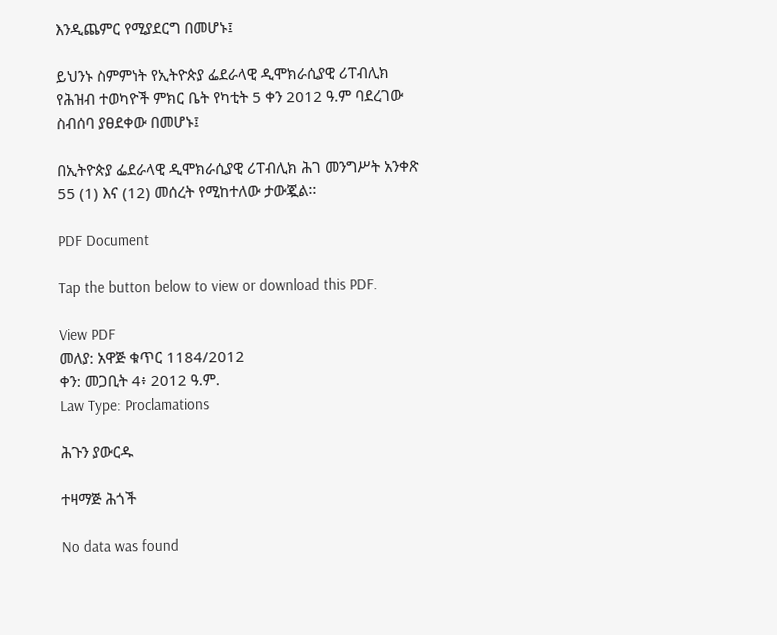እንዲጨምር የሚያደርግ በመሆኑ፤

ይህንኑ ስምምነት የኢትዮጵያ ፌደራላዊ ዲሞክራሲያዊ ሪፐብሊክ የሕዝብ ተወካዮች ምክር ቤት የካቲት 5 ቀን 2012 ዓ.ም ባደረገው ስብሰባ ያፀደቀው በመሆኑ፤

በኢትዮጵያ ፌደራላዊ ዲሞክራሲያዊ ሪፐብሊክ ሕገ መንግሥት አንቀጽ 55 (1) እና (12) መሰረት የሚከተለው ታውጇል፡፡

PDF Document

Tap the button below to view or download this PDF.

View PDF
መለያ: አዋጅ ቁጥር 1184/2012
ቀን: መጋቢት 4፥ 2012 ዓ.ም.
Law Type: Proclamations

ሕጉን ያውርዱ

ተዛማጅ ሕጎች

No data was found